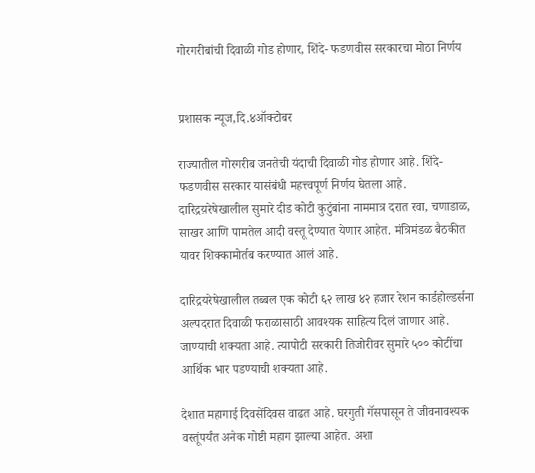गोरगरीबांची दिवाळी गोड होणार, शिंदे- फडणवीस सरकारचा मोठा निर्णय


प्रशासक न्यूज,दि.४ऑक्टोबर

राज्यातील गोरगरीब जनतेची यंदाची दिवाळी गोड होणार आहे. शिंदे- फडणवीस सरकार यासंबंधी महत्त्वपूर्ण निर्णय घेतला आहे. दारिद्रय़रेषेखालील सुमारे दीड कोटी कुटुंबांना नाममात्र दरात रवा, चणाडाळ, साखर आणि पामतेल आदी वस्तू देण्यात येणार आहेत. मंत्रिमंडळ बैठकीत यावर शिक्कामोर्तब करण्यात आलं आहे.

दारिद्रयरेषेखालील तब्बल एक कोटी ६२ लाख ४२ हजार रेशन कार्डहोल्डर्सना अल्पदरात दिवाळी फराळासाठी आवश्यक साहित्य दिलं जाणार आहे. जाण्याची शक्यता आहे. त्यापोटी सरकारी तिजोरीवर सुमारे ५०० कोटींचा आर्थिक भार पडण्याची शक्यता आहे.

देशात महागाई दिवसेंदिवस वाढत आहे. घरगुती गॅसपासून ते जीवनावश्यक वस्तूंपर्यंत अनेक गोष्टी महाग झाल्या आहेत. अशा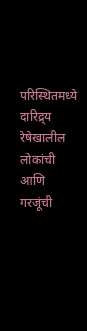परिस्थितमध्ये दारिद्र्य रेषेखालील लोकांची आणि गरजूंची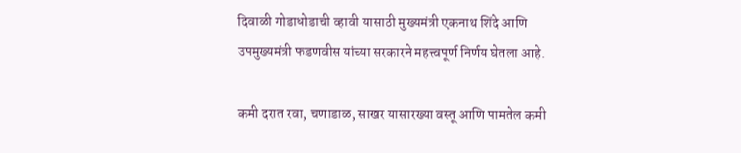दिवाळी गोडाधोडाची व्हावी यासाठी मुख्यमंत्री एकनाथ शिंदे आणि उपमुख्यमंत्री फडणवीस यांच्या सरकारने महत्त्वपूर्ण निर्णय घेतला आहे.

कमी दरात रवा, चणाडाळ, साखर यासारख्या वस्तू आणि पामतेल कमी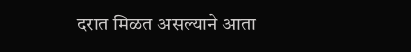दरात मिळत असल्याने आता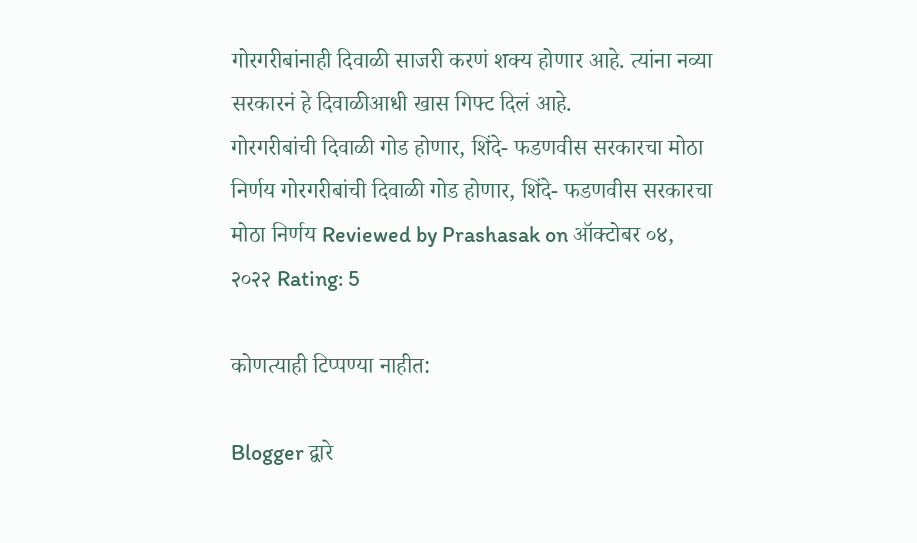गोरगरीबांनाही दिवाळी साजरी करणं शक्य होणार आहे. त्यांना नव्या सरकारनं हे दिवाळीआधी खास गिफ्ट दिलं आहे.
गोरगरीबांची दिवाळी गोड होणार, शिंदे- फडणवीस सरकारचा मोठा निर्णय गोरगरीबांची दिवाळी गोड होणार, शिंदे- फडणवीस सरकारचा मोठा निर्णय Reviewed by Prashasak on ऑक्टोबर ०४, २०२२ Rating: 5

कोणत्याही टिप्पण्‍या नाहीत:

Blogger द्वारे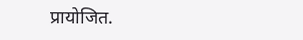प्रायोजित.